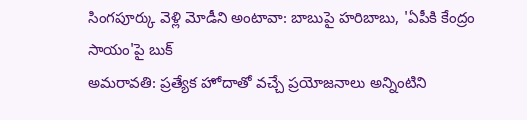సింగపూర్కు వెళ్లి మోడీని అంటావా: బాబుపై హరిబాబు, 'ఏపీకి కేంద్రం సాయం'పై బుక్
అమరావతి: ప్రత్యేక హోదాతో వచ్చే ప్రయోజనాలు అన్నింటిని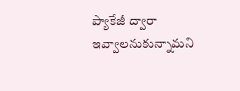ప్యాకేజీ ద్వారా ఇవ్వాలనుకున్నామని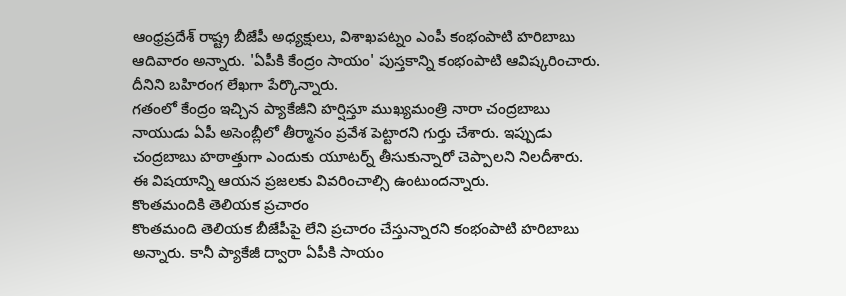ఆంధ్రప్రదేశ్ రాష్ట్ర బీజేపీ అధ్యక్షులు, విశాఖపట్నం ఎంపీ కంభంపాటి హరిబాబు ఆదివారం అన్నారు. 'ఏపీకి కేంద్రం సాయం' పుస్తకాన్ని కంభంపాటి ఆవిష్కరించారు. దీనిని బహిరంగ లేఖగా పేర్కొన్నారు.
గతంలో కేంద్రం ఇచ్చిన ప్యాకేజీని హర్షిస్తూ ముఖ్యమంత్రి నారా చంద్రబాబు నాయుడు ఏపీ అసెంబ్లీలో తీర్మానం ప్రవేశ పెట్టారని గుర్తు చేశారు. ఇప్పుడు చంద్రబాబు హఠాత్తుగా ఎందుకు యూటర్న్ తీసుకున్నారో చెప్పాలని నిలదీశారు. ఈ విషయాన్ని ఆయన ప్రజలకు వివరించాల్సి ఉంటుందన్నారు.
కొంతమందికి తెలియక ప్రచారం
కొంతమంది తెలియక బీజేపీపై లేని ప్రచారం చేస్తున్నారని కంభంపాటి హరిబాబు అన్నారు. కానీ ప్యాకేజీ ద్వారా ఏపీకి సాయం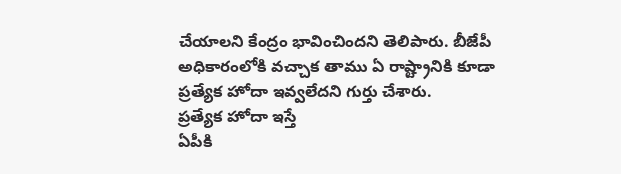చేయాలని కేంద్రం భావించిందని తెలిపారు. బీజేపీ అధికారంలోకి వచ్చాక తాము ఏ రాష్ట్రానికి కూడా ప్రత్యేక హోదా ఇవ్వలేదని గుర్తు చేశారు.
ప్రత్యేక హోదా ఇస్తే
ఏపీకి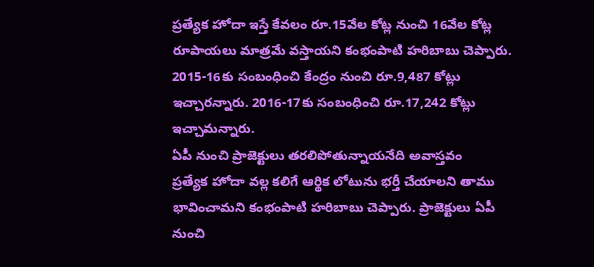ప్రత్యేక హోదా ఇస్తే కేవలం రూ.15వేల కోట్ల నుంచి 16వేల కోట్ల రూపాయలు మాత్రమే వస్తాయని కంభంపాటి హరిబాబు చెప్పారు. 2015-16కు సంబంధించి కేంద్రం నుంచి రూ.9,487 కోట్లు ఇచ్చారన్నారు. 2016-17కు సంబంధించి రూ.17,242 కోట్లు ఇచ్చామన్నారు.
ఏపీ నుంచి ప్రాజెక్టులు తరలిపోతున్నాయనేది అవాస్తవం
ప్రత్యేక హోదా వల్ల కలిగే ఆర్థిక లోటును భర్తీ చేయాలని తాము భావించామని కంభంపాటి హరిబాబు చెప్పారు. ప్రాజెక్టులు ఏపీ నుంచి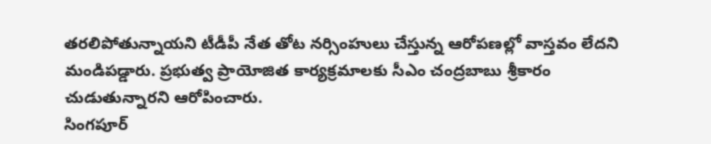తరలిపోతున్నాయని టీడీపీ నేత తోట నర్సింహులు చేస్తున్న ఆరోపణల్లో వాస్తవం లేదని మండిపడ్డారు. ప్రభుత్వ ప్రాయోజిత కార్యక్రమాలకు సీఎం చంద్రబాబు శ్రీకారం చుడుతున్నారని ఆరోపించారు.
సింగపూర్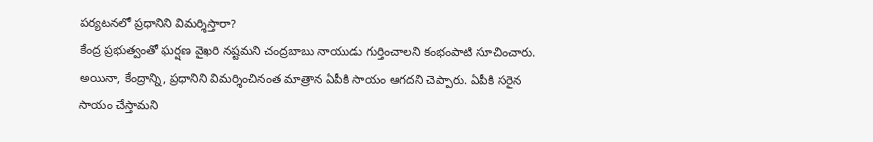పర్యటనలో ప్రధానిని విమర్శిస్తారా?
కేంద్ర ప్రభుత్వంతో ఘర్షణ వైఖరి నష్టమని చంద్రబాబు నాయుడు గుర్తించాలని కంభంపాటి సూచించారు. అయినా, కేంద్రాన్ని, ప్రధానిని విమర్శించినంత మాత్రాన ఏపీకి సాయం ఆగదని చెప్పారు. ఏపీకి సరైన సాయం చేస్తామని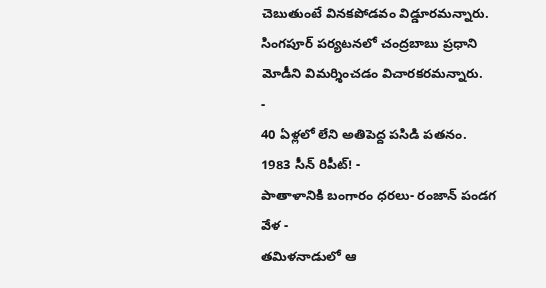చెబుతుంటే వినకపోడవం విడ్డూరమన్నారు. సింగపూర్ పర్యటనలో చంద్రబాబు ప్రధాని మోడీని విమర్శించడం విచారకరమన్నారు.
-
40 ఏళ్లలో లేని అతిపెద్ద పసిడి పతనం. 1983 సీన్ రిపీట్! -
పాతాళానికి బంగారం ధరలు- రంజాన్ పండగ వేళ -
తమిళనాడులో ఆ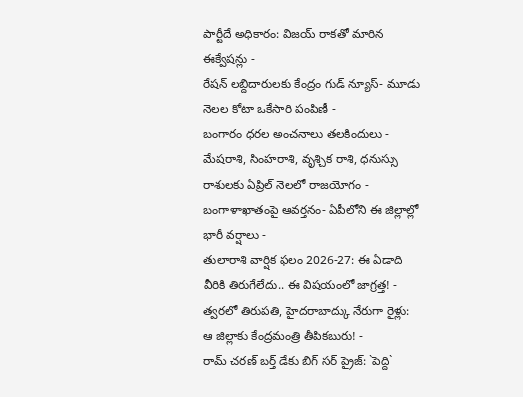పార్టీదే అధికారం: విజయ్ రాకతో మారిన ఈక్వేషన్లు -
రేషన్ లబ్దిదారులకు కేంద్రం గుడ్ న్యూస్- మూడు నెలల కోటా ఒకేసారి పంపిణీ -
బంగారం ధరల అంచనాలు తలకిందులు -
మేషరాశి, సింహరాశి, వృశ్చిక రాశి, ధనుస్సు రాశులకు ఏప్రిల్ నెలలో రాజయోగం -
బంగాళాఖాతంపై ఆవర్తనం- ఏపీలోని ఈ జిల్లాల్లో భారీ వర్షాలు -
తులారాశి వార్షిక ఫలం 2026-27: ఈ ఏడాది వీరికి తిరుగేలేదు.. ఈ విషయంలో జాగ్రత్త! -
త్వరలో తిరుపతి, హైదరాబాద్కు నేరుగా రైళ్లు: ఆ జిల్లాకు కేంద్రమంత్రి తీపికబురు! -
రామ్ చరణ్ బర్త్ డేకు బిగ్ సర్ ప్రైజ్: `పెద్ది`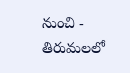నుంచి -
తిరుమలలో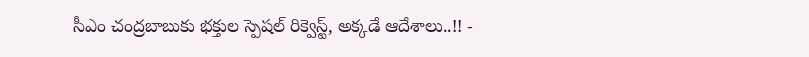సీఎం చంద్రబాబుకు భక్తుల స్పెషల్ రిక్వెస్ట్, అక్కడే ఆదేశాలు..!! -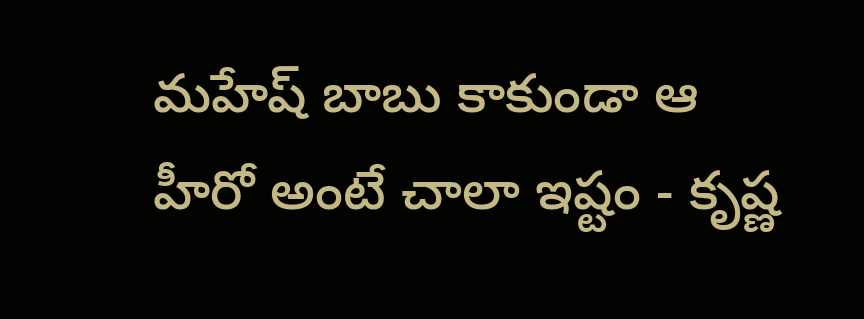మహేష్ బాబు కాకుండా ఆ హీరో అంటే చాలా ఇష్టం - కృష్ణ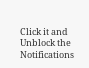Click it and Unblock the Notifications